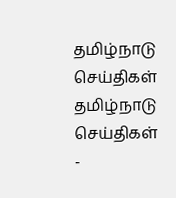தமிழ்நாடு செய்திகள்
தமிழ்நாடு செய்திகள்
-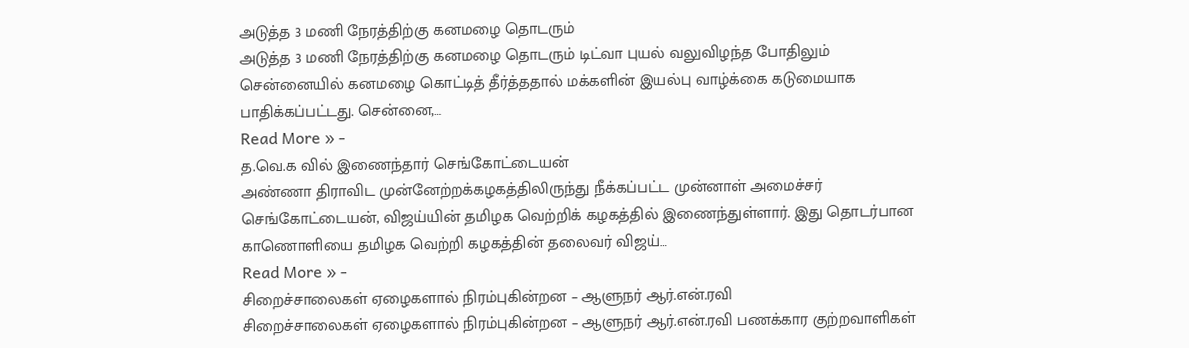அடுத்த 3 மணி நேரத்திற்கு கனமழை தொடரும்
அடுத்த 3 மணி நேரத்திற்கு கனமழை தொடரும் டிட்வா புயல் வலுவிழந்த போதிலும் சென்னையில் கனமழை கொட்டித் தீர்த்ததால் மக்களின் இயல்பு வாழ்க்கை கடுமையாக பாதிக்கப்பட்டது. சென்னை,…
Read More » -
த.வெ.க வில் இணைந்தார் செங்கோட்டையன்
அண்ணா திராவிட முன்னேற்றக்கழகத்திலிருந்து நீக்கப்பட்ட முன்னாள் அமைச்சர் செங்கோட்டையன், விஜய்யின் தமிழக வெற்றிக் கழகத்தில் இணைந்துள்ளார். இது தொடர்பான காணொளியை தமிழக வெற்றி கழகத்தின் தலைவர் விஜய்…
Read More » -
சிறைச்சாலைகள் ஏழைகளால் நிரம்புகின்றன – ஆளுநர் ஆர்.என்.ரவி
சிறைச்சாலைகள் ஏழைகளால் நிரம்புகின்றன – ஆளுநர் ஆர்.என்.ரவி பணக்கார குற்றவாளிகள்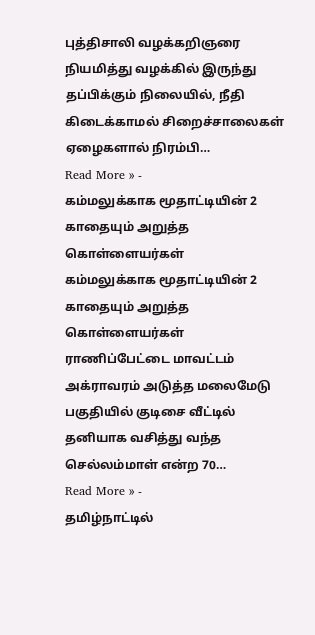புத்திசாலி வழக்கறிஞரை நியமித்து வழக்கில் இருந்து தப்பிக்கும் நிலையில், நீதி கிடைக்காமல் சிறைச்சாலைகள் ஏழைகளால் நிரம்பி…
Read More » -
கம்மலுக்காக மூதாட்டியின் 2 காதையும் அறுத்த கொள்ளையர்கள்
கம்மலுக்காக மூதாட்டியின் 2 காதையும் அறுத்த கொள்ளையர்கள் ராணிப்பேட்டை மாவட்டம் அக்ராவரம் அடுத்த மலைமேடு பகுதியில் குடிசை வீட்டில் தனியாக வசித்து வந்த செல்லம்மாள் என்ற 70…
Read More » -
தமிழ்நாட்டில்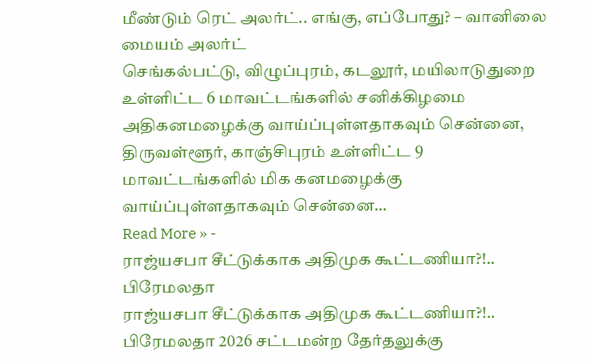மீண்டும் ரெட் அலர்ட்.. எங்கு, எப்போது? – வானிலை மையம் அலர்ட்
செங்கல்பட்டு, விழுப்புரம், கடலூர், மயிலாடுதுறை உள்ளிட்ட 6 மாவட்டங்களில் சனிக்கிழமை அதிகனமழைக்கு வாய்ப்புள்ளதாகவும் சென்னை, திருவள்ளூர், காஞ்சிபுரம் உள்ளிட்ட 9 மாவட்டங்களில் மிக கனமழைக்கு வாய்ப்புள்ளதாகவும் சென்னை…
Read More » -
ராஜ்யசபா சீட்டுக்காக அதிமுக கூட்டணியா?!.. பிரேமலதா
ராஜ்யசபா சீட்டுக்காக அதிமுக கூட்டணியா?!.. பிரேமலதா 2026 சட்டமன்ற தேர்தலுக்கு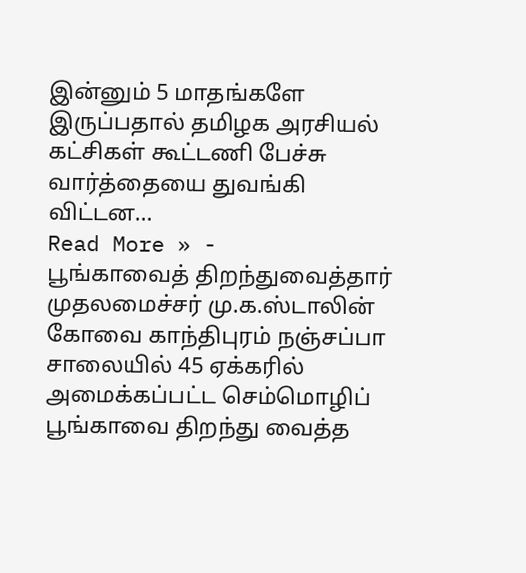இன்னும் 5 மாதங்களே இருப்பதால் தமிழக அரசியல் கட்சிகள் கூட்டணி பேச்சு வார்த்தையை துவங்கி விட்டன…
Read More » -
பூங்காவைத் திறந்துவைத்தார் முதலமைச்சர் மு.க.ஸ்டாலின்
கோவை காந்திபுரம் நஞ்சப்பா சாலையில் 45 ஏக்கரில் அமைக்கப்பட்ட செம்மொழிப் பூங்காவை திறந்து வைத்த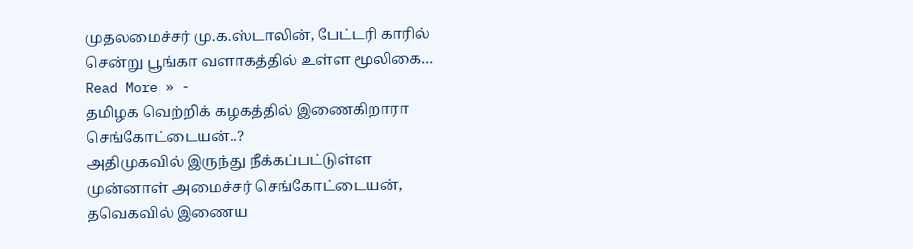முதலமைச்சர் மு.க.ஸ்டாலின், பேட்டரி காரில் சென்று பூங்கா வளாகத்தில் உள்ள மூலிகை…
Read More » -
தமிழக வெற்றிக் கழகத்தில் இணைகிறாரா செங்கோட்டையன்..?
அதிமுகவில் இருந்து நீக்கப்பட்டுள்ள முன்னாள் அமைச்சர் செங்கோட்டையன், தவெகவில் இணைய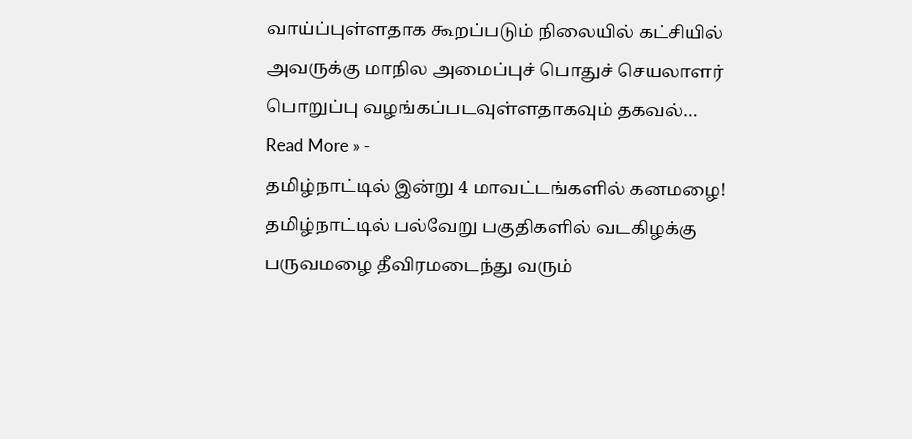வாய்ப்புள்ளதாக கூறப்படும் நிலையில் கட்சியில் அவருக்கு மாநில அமைப்புச் பொதுச் செயலாளர் பொறுப்பு வழங்கப்படவுள்ளதாகவும் தகவல்…
Read More » -
தமிழ்நாட்டில் இன்று 4 மாவட்டங்களில் கனமழை!
தமிழ்நாட்டில் பல்வேறு பகுதிகளில் வடகிழக்கு பருவமழை தீவிரமடைந்து வரும்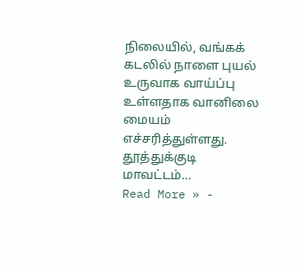நிலையில், வங்கக் கடலில் நாளை புயல் உருவாக வாய்ப்பு உள்ளதாக வானிலை மையம் எச்சரித்துள்ளது. தூத்துக்குடி மாவட்டம்…
Read More » -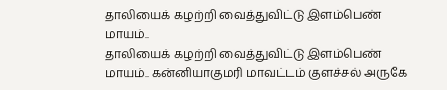தாலியைக் கழற்றி வைத்துவிட்டு இளம்பெண் மாயம்..
தாலியைக் கழற்றி வைத்துவிட்டு இளம்பெண் மாயம்.. கன்னியாகுமரி மாவட்டம் குளச்சல் அருகே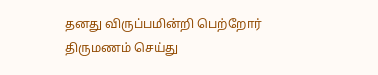தனது விருப்பமின்றி பெற்றோர் திருமணம் செய்து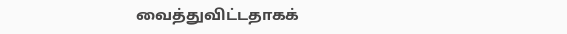வைத்துவிட்டதாகக்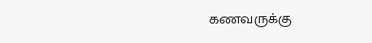கணவருக்கு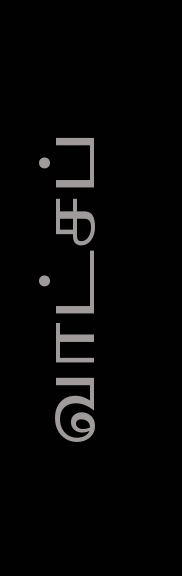வாட்சப்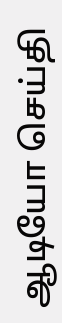ஆடியோ செய்தி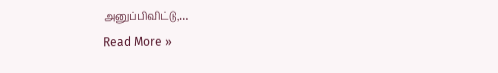அனுப்பிவிட்டு,…
Read More »